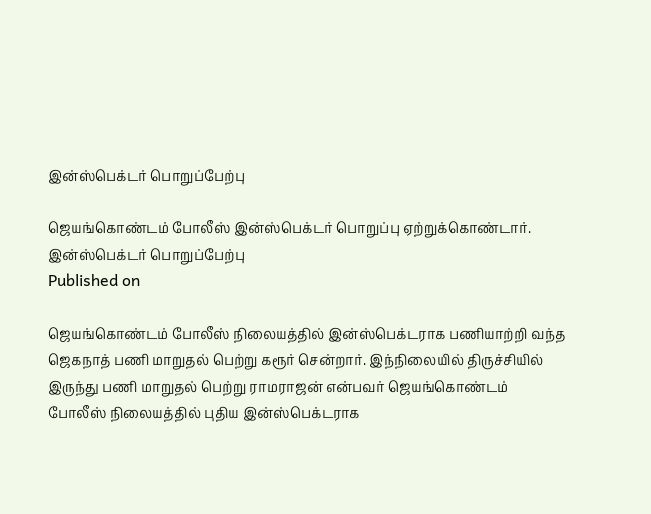இன்ஸ்பெக்டர் பொறுப்பேற்பு

ஜெயங்கொண்டம் போலீஸ் இன்ஸ்பெக்டர் பொறுப்பு ஏற்றுக்கொண்டார்.
இன்ஸ்பெக்டர் பொறுப்பேற்பு
Published on

ஜெயங்கொண்டம் போலீஸ் நிலையத்தில் இன்ஸ்பெக்டராக பணியாற்றி வந்த ஜெகநாத் பணி மாறுதல் பெற்று கரூர் சென்றார். இந்நிலையில் திருச்சியில் இருந்து பணி மாறுதல் பெற்று ராமராஜன் என்பவர் ஜெயங்கொண்டம் போலீஸ் நிலையத்தில் புதிய இன்ஸ்பெக்டராக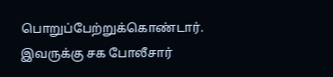பொறுப்பேற்றுக்கொண்டார். இவருக்கு சக போலீசார்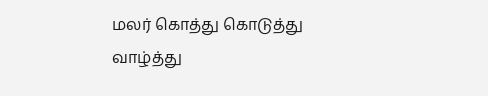மலர் கொத்து கொடுத்து வாழ்த்து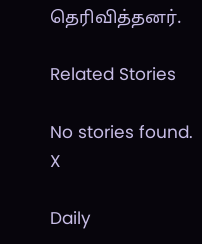தெரிவித்தனர்.

Related Stories

No stories found.
X

Daily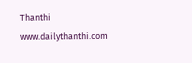Thanthi
www.dailythanthi.com